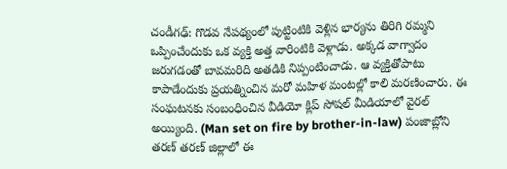చండీగఢ్: గొడవ నేపథ్యంలో పుట్టింటికి వెళ్లిన భార్యను తిరిగి రమ్మని ఒప్పించేందుకు ఒక వ్యక్తి అత్త వారింటికి వెళ్లాడు. అక్కడ వాగ్వాదం జరుగడంతో బావమరిది అతడికి నిప్పంటించాడు. ఆ వ్యక్తితోపాటు కాపాడేందుకు ప్రయత్నించిన మరో మహిళ మంటల్లో కాలి మరణించారు. ఈ సంఘటనకు సంబంధించిన వీడియో క్లిప్ సోషల్ మీడియాలో వైరల్ అయ్యింది. (Man set on fire by brother-in-law) పంజాబ్లోని తరణ్ తరణ్ జిల్లాలో ఈ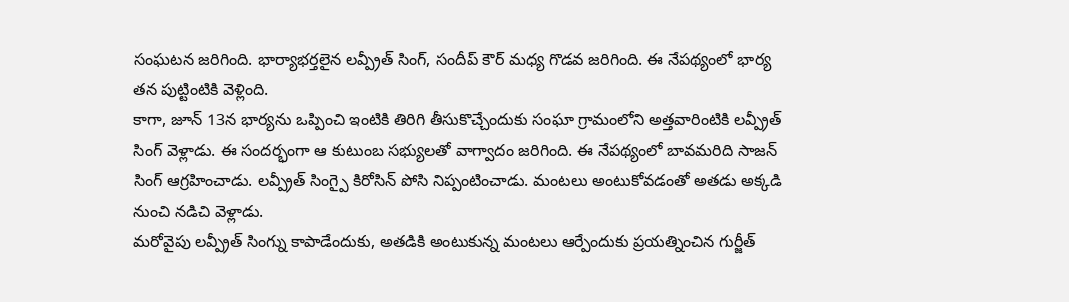సంఘటన జరిగింది. భార్యాభర్తలైన లవ్ప్రీత్ సింగ్, సందీప్ కౌర్ మధ్య గొడవ జరిగింది. ఈ నేపథ్యంలో భార్య తన పుట్టింటికి వెళ్లింది.
కాగా, జూన్ 13న భార్యను ఒప్పించి ఇంటికి తిరిగి తీసుకొచ్చేందుకు సంఘా గ్రామంలోని అత్తవారింటికి లవ్ప్రీత్ సింగ్ వెళ్లాడు. ఈ సందర్భంగా ఆ కుటుంబ సభ్యులతో వాగ్వాదం జరిగింది. ఈ నేపథ్యంలో బావమరిది సాజన్ సింగ్ ఆగ్రహించాడు. లవ్ప్రీత్ సింగ్పై కిరోసిన్ పోసి నిప్పంటించాడు. మంటలు అంటుకోవడంతో అతడు అక్కడి నుంచి నడిచి వెళ్లాడు.
మరోవైపు లవ్ప్రీత్ సింగ్ను కాపాడేందుకు, అతడికి అంటుకున్న మంటలు ఆర్పేందుకు ప్రయత్నించిన గుర్జీత్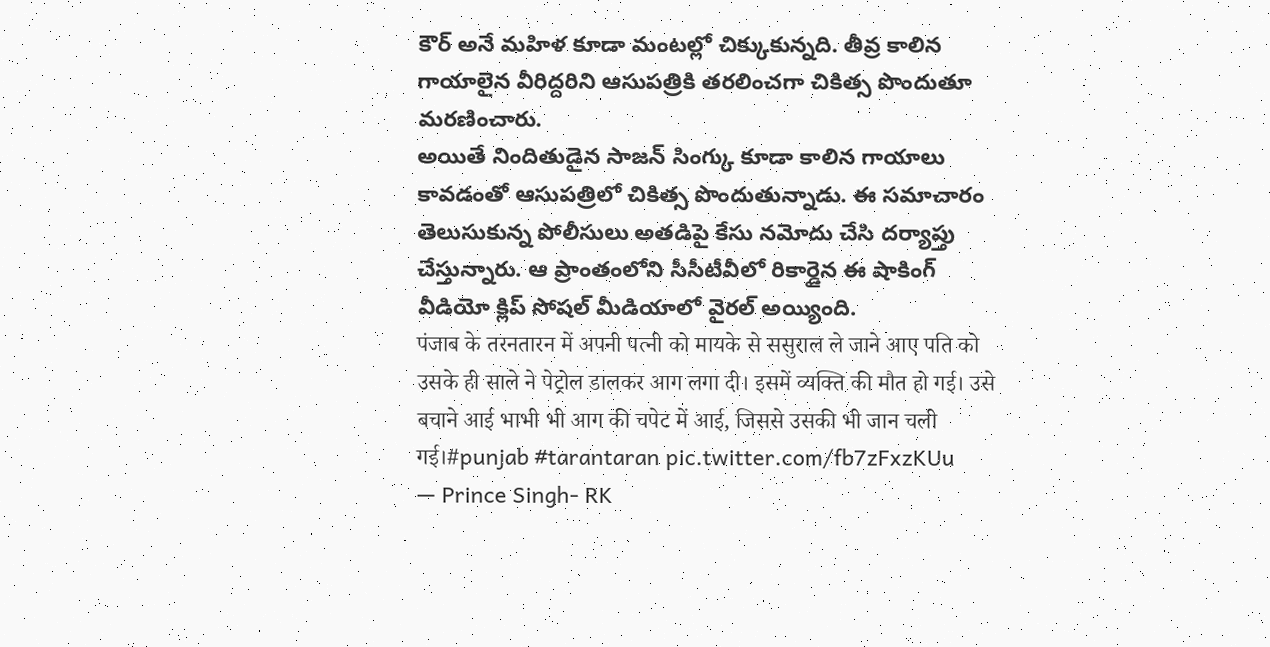కౌర్ అనే మహిళ కూడా మంటల్లో చిక్కుకున్నది. తీవ్ర కాలిన గాయాలైన వీరిద్దరిని ఆసుపత్రికి తరలించగా చికిత్స పొందుతూ మరణించారు.
అయితే నిందితుడైన సాజన్ సింగ్కు కూడా కాలిన గాయాలు కావడంతో ఆసుపత్రిలో చికిత్స పొందుతున్నాడు. ఈ సమాచారం తెలుసుకున్న పోలీసులు అతడిపై కేసు నమోదు చేసి దర్యాప్తు చేస్తున్నారు. ఆ ప్రాంతంలోని సీసీటీవీలో రికార్డైన ఈ షాకింగ్ వీడియో క్లిప్ సోషల్ మీడియాలో వైరల్ అయ్యింది.
पंजाब के तरनतारन में अपनी पत्नी को मायके से ससुराल ले जाने आए पति को उसके ही साले ने पेट्रोल डालकर आग लगा दी। इसमें व्यक्ति की मौत हो गई। उसे बचाने आई भाभी भी आग की चपेट में आई, जिससे उसकी भी जान चली गई।#punjab #tarantaran pic.twitter.com/fb7zFxzKUu
— Prince Singh- RK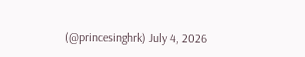(@princesinghrk) July 4, 2026